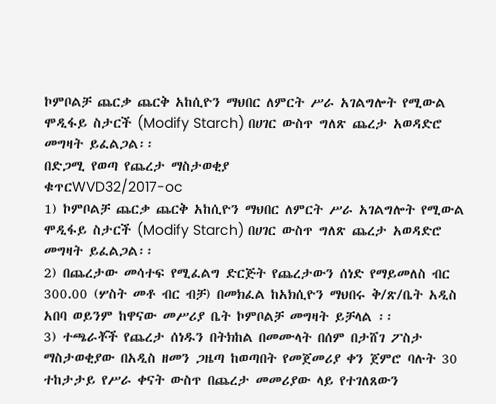ኮምቦልቻ ጨርቃ ጨርቅ አከሲዮን ማህበር ለምርት ሥራ አገልግሎት የሚውል ሞዲፋይ ስታርች (Modify Starch) በሀገር ውስጥ ግለጽ ጨረታ አወዳድሮ መግዛት ይፈልጋል፡፡
በድጋሚ የወጣ የጨረታ ማስታወቂያ
ቁጥርWVD32/2017-oc
1) ኮምቦልቻ ጨርቃ ጨርቅ አከሲዮን ማህበር ለምርት ሥራ አገልግሎት የሚውል ሞዲፋይ ስታርች (Modify Starch) በሀገር ውስጥ ግለጽ ጨረታ አወዳድሮ መግዛት ይፈልጋል፡፡
2) በጨረታው መሳተፍ የሚፈልግ ድርጅት የጨረታውን ሰነድ የማይመለስ ብር 300.00 (ሦስት መቶ ብር ብቻ) በመክፈል ከአክሲዮን ማህበሩ ቅ/ጽ/ቤት አዲስ አበባ ወይንም ከዋናው መሥሪያ ቤት ኮምቦልቻ መግዛት ይቻላል ፡፡
3) ተጫራቾች የጨረታ ሰነዱን በትክከል በመሙላት በሰም በታሸገ ፖስታ ማስታወቂያው በአዲስ ዘመን ጋዜጣ ከወጣበት የመጀመሪያ ቀን ጀምሮ ባሉት 30 ተከታታይ የሥራ ቀናት ውስጥ በጨረታ መመሪያው ላይ የተገለጸውን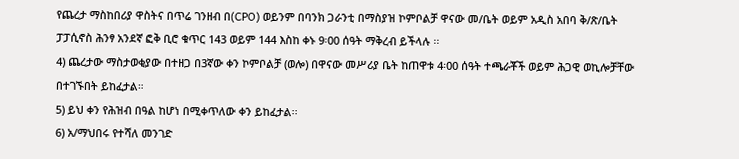የጨረታ ማስከበሪያ ዋስትና በጥሬ ገንዘብ በ(CPO) ወይንም በባንክ ጋራንቲ በማስያዝ ኮምቦልቻ ዋናው መ/ቤት ወይም አዲስ አበባ ቅ/ጽ/ቤት ፓፓሲኖስ ሕንፃ አንደኛ ፎቅ ቢሮ ቁጥር 143 ወይም 144 እስከ ቀኑ 9፡00 ሰዓት ማቅረብ ይችላሉ ፡፡
4) ጨረታው ማስታወቂያው በተዘጋ በ3ኛው ቀን ኮምቦልቻ (ወሎ) በዋናው መሥሪያ ቤት ከጠዋቱ 4፡00 ሰዓት ተጫራቾች ወይም ሕጋዊ ወኪሎቻቸው በተገኙበት ይከፈታል።
5) ይህ ቀን የሕዝብ በዓል ከሆነ በሚቀጥለው ቀን ይከፈታል፡፡
6) አ/ማህበሩ የተሻለ መንገድ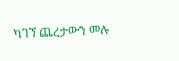ካገኘ ጨረታውን መሉ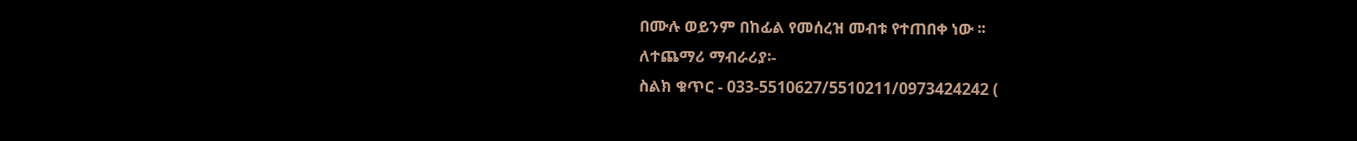በሙሉ ወይንም በከፊል የመሰረዝ መብቱ የተጠበቀ ነው ፡፡
ለተጨማሪ ማብራሪያ፡-
ስልክ ቁጥር - 033-5510627/5510211/0973424242 (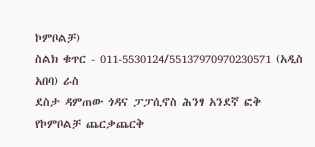ኮምቦልቻ)
ስልክ ቁጥር - 011-5530124/55137970970230571 (አዲስ አበባ) ራስ
ደስታ ዳምጠው ጎዳና ፓፓሲኖስ ሕንፃ አንደኛ ፎቅ
የኮምቦልቻ ጨርቃጨርቅ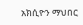አክሲዮን ማህበር